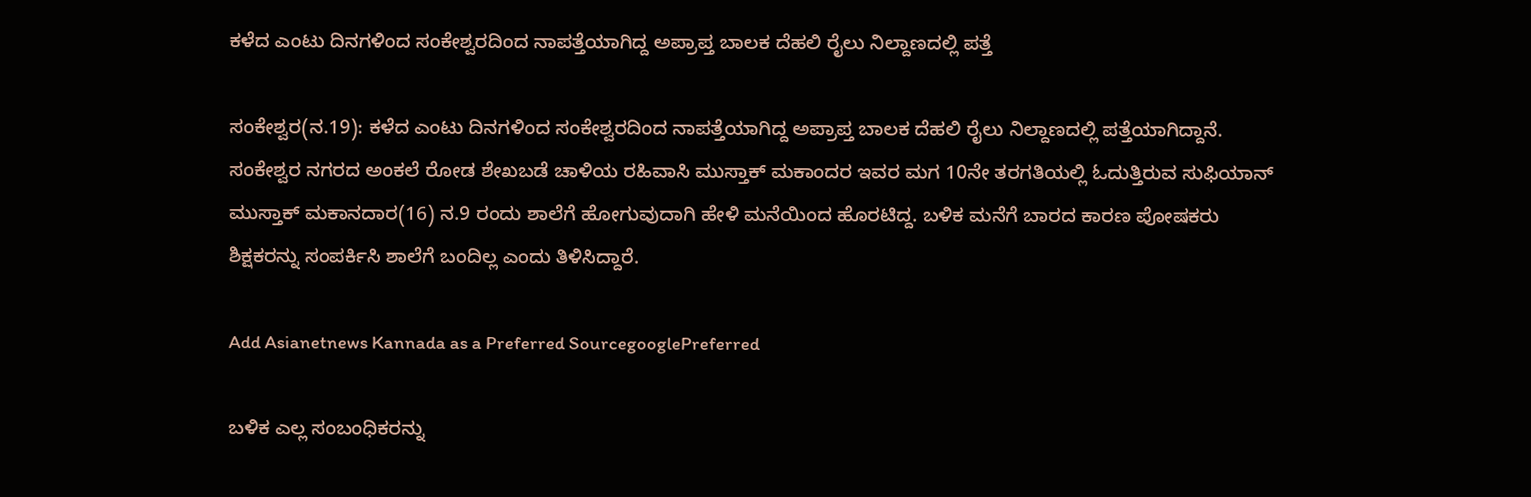ಕಳೆದ ಎಂಟು ದಿನಗಳಿಂದ ಸಂಕೇಶ್ವರದಿಂದ ನಾಪತ್ತೆಯಾಗಿದ್ದ ಅಪ್ರಾಪ್ತ ಬಾಲಕ ದೆಹಲಿ ರೈಲು ನಿಲ್ದಾಣದಲ್ಲಿ ಪತ್ತೆ

ಸಂಕೇಶ್ವರ(ನ.19): ಕಳೆದ ಎಂಟು ದಿನಗಳಿಂದ ಸಂಕೇಶ್ವರದಿಂದ ನಾಪತ್ತೆಯಾಗಿದ್ದ ಅಪ್ರಾಪ್ತ ಬಾಲಕ ದೆಹಲಿ ರೈಲು ನಿಲ್ದಾಣದಲ್ಲಿ ಪತ್ತೆಯಾಗಿದ್ದಾನೆ. ಸಂಕೇಶ್ವರ ನಗರದ ಅಂಕಲೆ ರೋಡ ಶೇಖಬಡೆ ಚಾಳಿಯ ರಹಿವಾಸಿ ಮುಸ್ತಾಕ್‌ ಮಕಾಂದರ ಇವರ ಮಗ 10ನೇ ತರಗತಿಯಲ್ಲಿ ಓದುತ್ತಿರುವ ಸುಫಿಯಾನ್‌ ಮುಸ್ತಾಕ್‌ ಮಕಾನದಾರ(16) ನ.9 ರಂದು ಶಾಲೆಗೆ ಹೋಗುವುದಾಗಿ ಹೇಳಿ ಮನೆಯಿಂದ ಹೊರಟಿದ್ದ. ಬಳಿಕ ಮನೆಗೆ ಬಾರದ ಕಾರಣ ಪೋಷಕರು ಶಿಕ್ಷಕರನ್ನು ಸಂಪರ್ಕಿಸಿ ಶಾಲೆಗೆ ಬಂದಿಲ್ಲ ಎಂದು ತಿಳಿಸಿದ್ದಾರೆ.

Add Asianetnews Kannada as a Preferred SourcegooglePreferred

ಬಳಿಕ ಎಲ್ಲ ಸಂಬಂಧಿಕರನ್ನು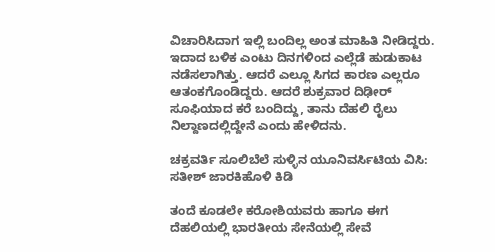ವಿಚಾರಿಸಿದಾಗ ಇಲ್ಲಿ ಬಂದಿಲ್ಲ ಅಂತ ಮಾಹಿತಿ ನೀಡಿದ್ದರು. ಇದಾದ ಬಳಿಕ ಎಂಟು ದಿನಗಳಿಂದ ಎಲ್ಲೆಡೆ ಹುಡುಕಾಟ ನಡೆಸಲಾಗಿತ್ತು. ಆದರೆ ಎಲ್ಲೂ ಸಿಗದ ಕಾರಣ ಎಲ್ಲರೂ ಆತಂಕಗೊಂಡಿದ್ದರು. ಆದರೆ ಶುಕ್ರವಾರ ದಿಢೀರ್‌ ಸೂಫಿಯಾದ ಕರೆ ಬಂದಿದ್ದು, ತಾನು ದೆಹಲಿ ರೈಲು ನಿಲ್ದಾಣದಲ್ಲಿದ್ದೇನೆ ಎಂದು ಹೇಳಿದನು.

ಚಕ್ರವರ್ತಿ ಸೂಲಿಬೆಲೆ ಸುಳ್ಳಿನ ಯೂನಿವರ್ಸಿಟಿಯ ವಿಸಿ: ಸತೀಶ್ ಜಾರಕಿಹೊಳಿ‌ ಕಿಡಿ

ತಂದೆ ಕೂಡಲೇ ಕರೋಶಿಯವರು ಹಾಗೂ ಈಗ ದೆಹಲಿಯಲ್ಲಿ ಭಾರತೀಯ ಸೇನೆಯಲ್ಲಿ ಸೇವೆ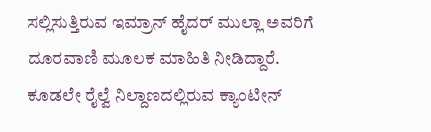ಸಲ್ಲಿಸುತ್ತಿರುವ ಇಮ್ರಾನ್‌ ಹೈದರ್‌ ಮುಲ್ಲಾ ಅವರಿಗೆ ದೂರವಾಣಿ ಮೂಲಕ ಮಾಹಿತಿ ನೀಡಿದ್ದಾರೆ. ಕೂಡಲೇ ರೈಲ್ವೆ ನಿಲ್ದಾಣದಲ್ಲಿರುವ ಕ್ಯಾಂಟೀನ್‌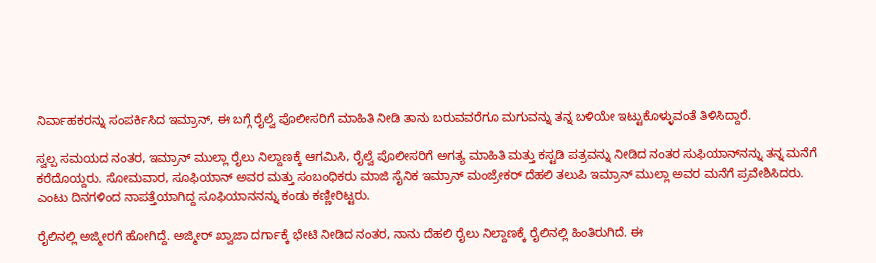ನಿರ್ವಾಹಕರನ್ನು ಸಂಪರ್ಕಿಸಿದ ಇಮ್ರಾನ್‌, ಈ ಬಗ್ಗೆ ರೈಲ್ವೆ ಪೊಲೀಸರಿಗೆ ಮಾಹಿತಿ ನೀಡಿ ತಾನು ಬರುವವರೆಗೂ ಮಗುವನ್ನು ತನ್ನ ಬಳಿಯೇ ಇಟ್ಟುಕೊಳ್ಳುವಂತೆ ತಿಳಿಸಿದ್ದಾರೆ.

ಸ್ವಲ್ಪ ಸಮಯದ ನಂತರ, ಇಮ್ರಾನ್‌ ಮುಲ್ಲಾ ರೈಲು ನಿಲ್ದಾಣಕ್ಕೆ ಆಗಮಿಸಿ, ರೈಲ್ವೆ ಪೊಲೀಸರಿಗೆ ಅಗತ್ಯ ಮಾಹಿತಿ ಮತ್ತು ಕಸ್ಟಡಿ ಪತ್ರವನ್ನು ನೀಡಿದ ನಂತರ ಸುಫಿಯಾನ್‌ನನ್ನು ತನ್ನ ಮನೆಗೆ ಕರೆದೊಯ್ದರು. ಸೋಮವಾರ, ಸೂಫಿಯಾನ್‌ ಅವರ ಮತ್ತು ಸಂಬಂಧಿಕರು ಮಾಜಿ ಸೈನಿಕ ಇಮ್ರಾನ್‌ ಮಂಜ್ರೇಕರ್‌ ದೆಹಲಿ ತಲುಪಿ ಇಮ್ರಾನ್‌ ಮುಲ್ಲಾ ಅವರ ಮನೆಗೆ ಪ್ರವೇಶಿಸಿದರು. ಎಂಟು ದಿನಗಳಿಂದ ನಾಪತ್ತೆಯಾಗಿದ್ದ ಸೂಫಿಯಾನನನ್ನು ಕಂಡು ಕಣ್ಣೀರಿಟ್ಟರು.

ರೈಲಿನಲ್ಲಿ ಅಜ್ಮೀರಗೆ ಹೋಗಿದ್ದೆ. ಅಜ್ಮೀರ್‌ ಖ್ವಾಜಾ ದರ್ಗಾಕ್ಕೆ ಭೇಟಿ ನೀಡಿದ ನಂತರ, ನಾನು ದೆಹಲಿ ರೈಲು ನಿಲ್ದಾಣಕ್ಕೆ ರೈಲಿನಲ್ಲಿ ಹಿಂತಿರುಗಿದೆ. ಈ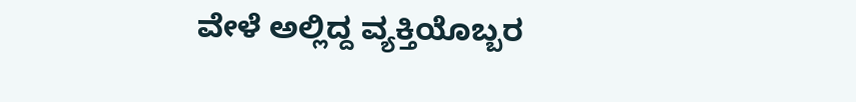ವೇಳೆ ಅಲ್ಲಿದ್ದ ವ್ಯಕ್ತಿಯೊಬ್ಬರ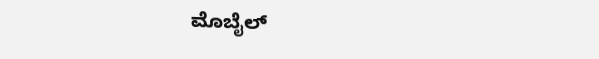ಮೊಬೈಲ್‌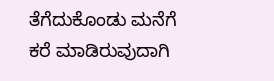ತೆಗೆದುಕೊಂಡು ಮನೆಗೆ ಕರೆ ಮಾಡಿರುವುದಾಗಿ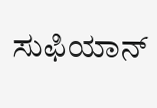ಸುಫಿಯಾನ್‌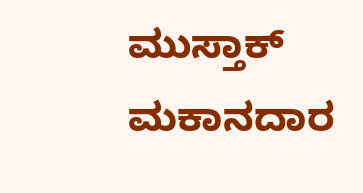ಮುಸ್ತಾಕ್‌ ಮಕಾನದಾರ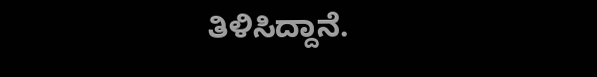ತಿಳಿಸಿದ್ದಾನೆ.